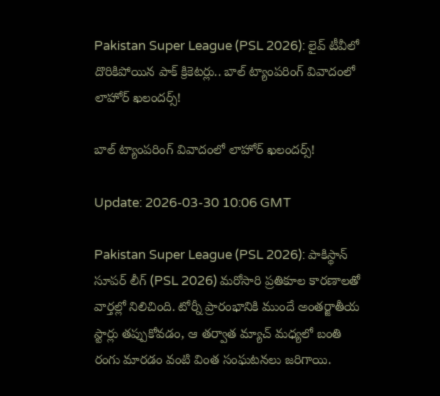Pakistan Super League (PSL 2026): లైవ్ టీవీలో దొరికిపోయిన పాక్ క్రికెటర్లు.. బాల్ ట్యాంపరింగ్ వివాదంలో లాహోర్ ఖలందర్స్!

బాల్ ట్యాంపరింగ్ వివాదంలో లాహోర్ ఖలందర్స్!

Update: 2026-03-30 10:06 GMT

Pakistan Super League (PSL 2026): పాకిస్థాన్ సూపర్ లీగ్ (PSL 2026) మరోసారి ప్రతికూల కారణాలతో వార్తల్లో నిలిచింది. టోర్నీ ప్రారంభానికి ముందే అంతర్జాతీయ స్టార్లు తప్పుకోవడం, ఆ తర్వాత మ్యాచ్ మధ్యలో బంతి రంగు మారడం వంటి వింత సంఘటనలు జరిగాయి.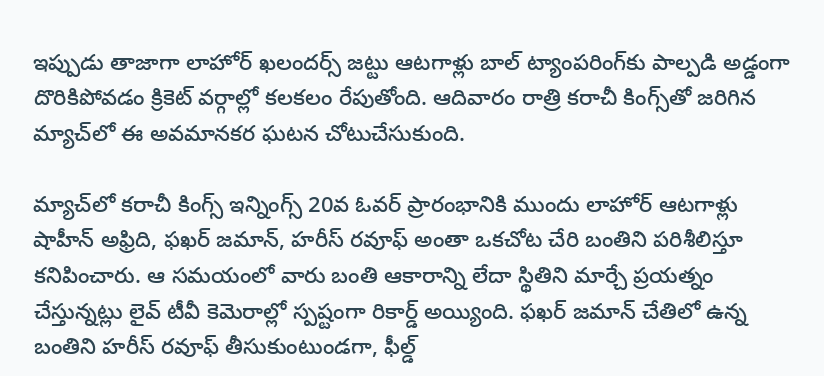ఇప్పుడు తాజాగా లాహోర్ ఖలందర్స్ జట్టు ఆటగాళ్లు బాల్ ట్యాంపరింగ్‌కు పాల్పడి అడ్డంగా దొరికిపోవడం క్రికెట్ వర్గాల్లో కలకలం రేపుతోంది. ఆదివారం రాత్రి కరాచీ కింగ్స్‌తో జరిగిన మ్యాచ్‌లో ఈ అవమానకర ఘటన చోటుచేసుకుంది.

మ్యాచ్‌లో కరాచీ కింగ్స్ ఇన్నింగ్స్ 20వ ఓవర్ ప్రారంభానికి ముందు లాహోర్ ఆటగాళ్లు షాహీన్ అఫ్రిది, ఫఖర్ జమాన్, హరీస్ రవూఫ్ అంతా ఒకచోట చేరి బంతిని పరిశీలిస్తూ కనిపించారు. ఆ సమయంలో వారు బంతి ఆకారాన్ని లేదా స్థితిని మార్చే ప్రయత్నం చేస్తున్నట్లు లైవ్ టీవీ కెమెరాల్లో స్పష్టంగా రికార్డ్ అయ్యింది. ఫఖర్ జమాన్ చేతిలో ఉన్న బంతిని హరీస్ రవూఫ్ తీసుకుంటుండగా, ఫీల్డ్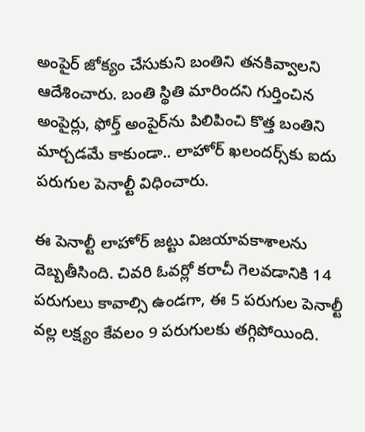అంపైర్ జోక్యం చేసుకుని బంతిని తనకివ్వాలని ఆదేశించారు. బంతి స్థితి మారిందని గుర్తించిన అంపైర్లు, ఫోర్త్ అంపైర్‌ను పిలిపించి కొత్త బంతిని మార్చడమే కాకుండా.. లాహోర్ ఖలందర్స్‌కు ఐదు పరుగుల పెనాల్టీ విధించారు.

ఈ పెనాల్టీ లాహోర్ జట్టు విజయావకాశాలను దెబ్బతీసింది. చివరి ఓవర్లో కరాచీ గెలవడానికి 14 పరుగులు కావాల్సి ఉండగా, ఈ 5 పరుగుల పెనాల్టీ వల్ల లక్ష్యం కేవలం 9 పరుగులకు తగ్గిపోయింది.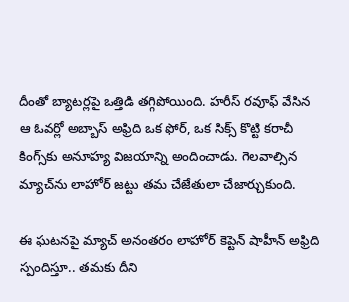దీంతో బ్యాటర్లపై ఒత్తిడి తగ్గిపోయింది. హరీస్ రవూఫ్ వేసిన ఆ ఓవర్లో అబ్బాస్ అఫ్రిది ఒక ఫోర్, ఒక సిక్స్ కొట్టి కరాచీ కింగ్స్‌కు అనూహ్య విజయాన్ని అందించాడు. గెలవాల్సిన మ్యాచ్‌ను లాహోర్ జట్టు తమ చేజేతులా చేజార్చుకుంది.

ఈ ఘటనపై మ్యాచ్ అనంతరం లాహోర్ కెప్టెన్ షాహీన్ అఫ్రిది స్పందిస్తూ.. తమకు దీని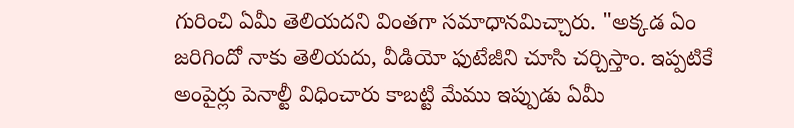గురించి ఏమీ తెలియదని వింతగా సమాధానమిచ్చారు. "అక్కడ ఏం జరిగిందో నాకు తెలియదు, వీడియో ఫుటేజీని చూసి చర్చిస్తాం. ఇప్పటికే అంపైర్లు పెనాల్టీ విధించారు కాబట్టి మేము ఇప్పుడు ఏమీ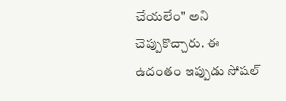చేయలేం" అని చెప్పుకొచ్చారు. ఈ ఉదంతం ఇప్పుడు సోషల్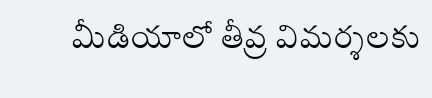మీడియాలో తీవ్ర విమర్శలకు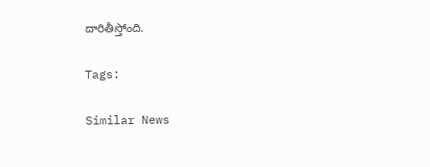దారితీస్తోంది.

Tags:

Similar News